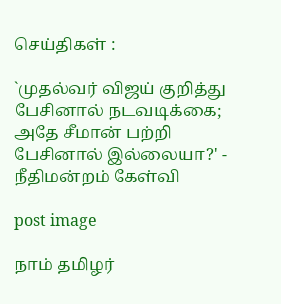செய்திகள் :

`முதல்வர் விஜய் குறித்து பேசினால் நடவடிக்கை; அதே சீமான் பற்றி பேசினால் இல்லையா?' - நீதிமன்றம் கேள்வி

post image

நாம் தமிழர்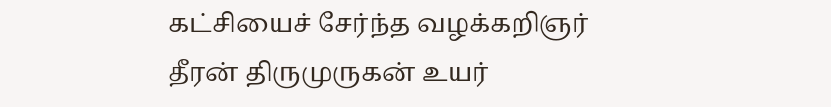கட்சியைச் சேர்ந்த வழக்கறிஞர் தீரன் திருமுருகன் உயர்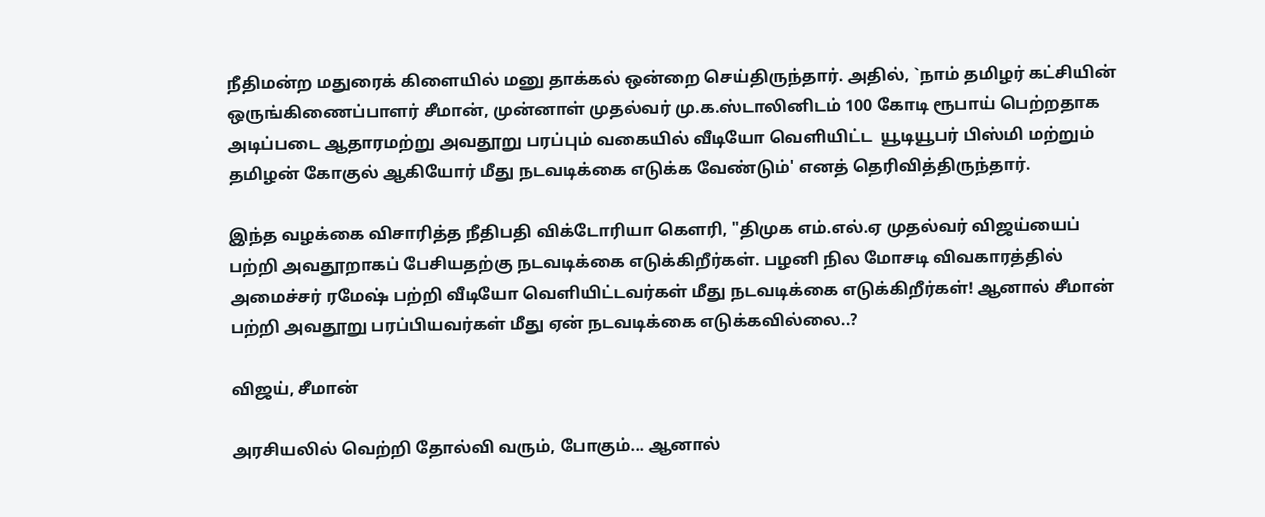நீதிமன்ற மதுரைக் கிளையில் மனு தாக்கல் ஒன்றை செய்திருந்தார். அதில், `நாம் தமிழர் கட்சியின் ஒருங்கிணைப்பாளர் சீமான், முன்னாள் முதல்வர் மு.க.ஸ்டாலினிடம் 100 கோடி ரூபாய் பெற்றதாக அடிப்படை ஆதாரமற்று அவதூறு பரப்பும் வகையில் வீடியோ வெளியிட்ட  யூடியூபர் பிஸ்மி மற்றும் தமிழன் கோகுல் ஆகியோர் மீது நடவடிக்கை எடுக்க வேண்டும்' எனத் தெரிவித்திருந்தார்.

இந்த வழக்கை விசாரித்த நீதிபதி விக்டோரியா கெளரி, "திமுக எம்.எல்.ஏ முதல்வர் விஜய்யைப் பற்றி அவதூறாகப் பேசியதற்கு நடவடிக்கை எடுக்கிறீர்கள். பழனி நில மோசடி விவகாரத்தில் அமைச்சர் ரமேஷ் பற்றி வீடியோ வெளியிட்டவர்கள் மீது நடவடிக்கை எடுக்கிறீர்கள்! ஆனால் சீமான் பற்றி அவதூறு பரப்பியவர்கள் மீது ஏன் நடவடிக்கை எடுக்கவில்லை..?

விஜய், சீமான்

அரசியலில் வெற்றி தோல்வி வரும், போகும்... ஆனால்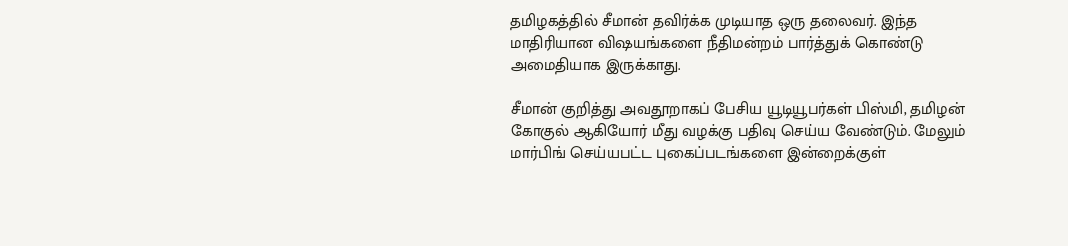தமிழகத்தில் சீமான் தவிர்க்க முடியாத ஒரு தலைவர். இந்த மாதிரியான விஷயங்களை நீதிமன்றம் பார்த்துக் கொண்டு அமைதியாக இருக்காது.

சீமான் குறித்து அவதூறாகப் பேசிய யூடியூபர்கள் பிஸ்மி, தமிழன் கோகுல் ஆகியோர் மீது வழக்கு பதிவு செய்ய வேண்டும். மேலும் மார்பிங் செய்யபட்ட புகைப்படங்களை இன்றைக்குள்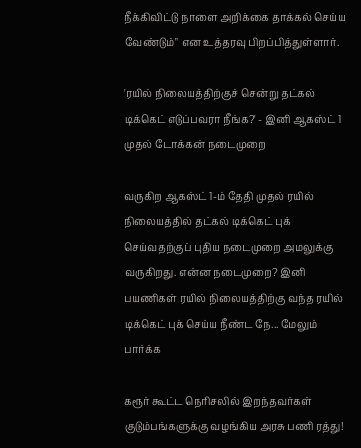நீக்கிவிட்டு நாளை அறிக்கை தாக்கல் செய்ய வேண்டும்" என உத்தரவு பிறப்பித்துள்ளார்.

'ரயில் நிலையத்திற்குச் சென்று தட்கல் டிக்கெட் எடுப்பவரா நீங்க?' - இனி ஆகஸ்ட் 1 முதல் டோக்கன் நடைமுறை

வருகிற ஆகஸ்ட் 1-ம் தேதி முதல் ரயில் நிலையத்தில் தட்கல் டிக்கெட் புக் செய்வதற்குப் புதிய நடைமுறை அமலுக்கு வருகிறது. என்ன நடைமுறை? இனி பயணிகள் ரயில் நிலையத்திற்கு வந்த ரயில் டிக்கெட் புக் செய்ய நீண்ட நே... மேலும் பார்க்க

கரூர் கூட்ட நெரிசலில் இறந்தவர்கள் குடும்பங்களுக்கு வழங்கிய அரசு பணி ரத்து!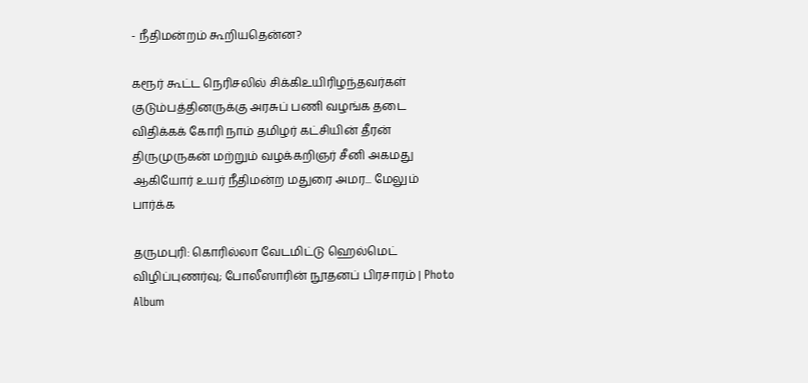- நீதிமன்றம் கூறியதென்ன?

கரூர் கூட்ட நெரிசலில் சிக்கிஉயிரிழந்தவர்கள் குடும்பத்தினருக்கு அரசுப் பணி வழங்க தடை விதிக்கக் கோரி நாம் தமிழர் கட்சியின் தீரன் திருமுருகன் மற்றும் வழக்கறிஞர் சீனி அகமது ஆகியோர் உயர் நீதிமன்ற மதுரை அமர... மேலும் பார்க்க

தருமபுரி: கொரில்லா வேடமிட்டு ஹெல்மெட் விழிப்புணர்வு; போலீஸாரின் நூதனப் பிரசாரம் | Photo Album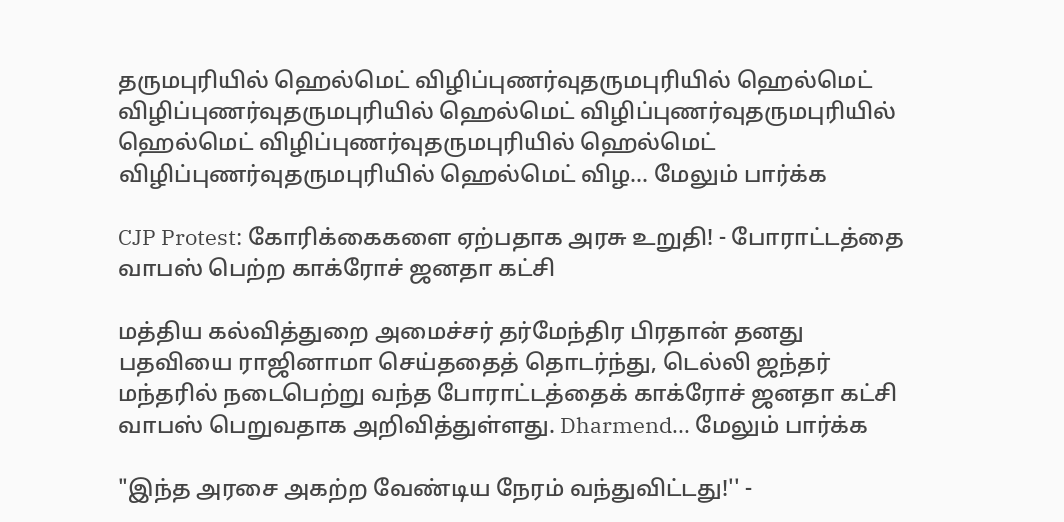தருமபுரியில் ஹெல்மெட் விழிப்புணர்வுதருமபுரியில் ஹெல்மெட் விழிப்புணர்வுதருமபுரியில் ஹெல்மெட் விழிப்புணர்வுதருமபுரியில் ஹெல்மெட் விழிப்புணர்வுதருமபுரியில் ஹெல்மெட் விழிப்புணர்வுதருமபுரியில் ஹெல்மெட் விழ... மேலும் பார்க்க

CJP Protest: கோரிக்கைகளை ஏற்பதாக அரசு உறுதி! - போராட்டத்தை வாபஸ் பெற்ற காக்ரோச் ஜனதா கட்சி

மத்திய கல்வித்துறை அமைச்சர் தர்மேந்திர பிரதான் தனது பதவியை ராஜினாமா செய்ததைத் தொடர்ந்து, டெல்லி ஜந்தர் மந்தரில் நடைபெற்று வந்த போராட்டத்தைக் காக்ரோச் ஜனதா கட்சி வாபஸ் பெறுவதாக அறிவித்துள்ளது. Dharmend... மேலும் பார்க்க

"இந்த அரசை அகற்ற வேண்டிய நேரம் வந்துவிட்டது!'' -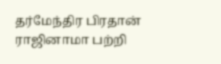தர்மேந்திர பிரதான் ராஜினாமா பற்றி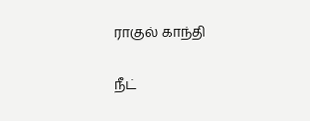ராகுல் காந்தி

நீட்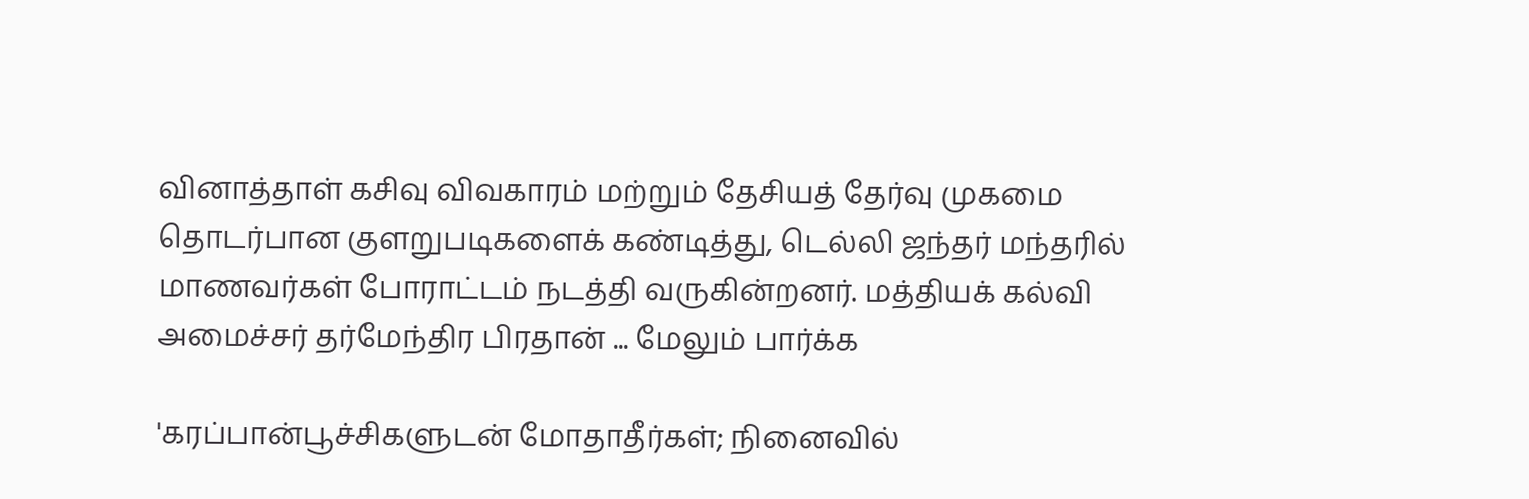வினாத்தாள் கசிவு விவகாரம் மற்றும் தேசியத் தேர்வு முகமை தொடர்பான குளறுபடிகளைக் கண்டித்து, டெல்லி ஜந்தர் மந்தரில் மாணவர்கள் போராட்டம் நடத்தி வருகின்றனர். மத்தியக் கல்வி அமைச்சர் தர்மேந்திர பிரதான் ... மேலும் பார்க்க

'கரப்பான்பூச்சிகளுடன் மோதாதீர்கள்; நினைவில்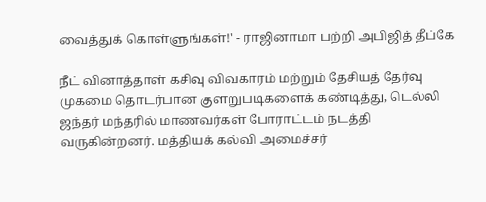வைத்துக் கொள்ளுங்கள்!' - ராஜினாமா பற்றி அபிஜித் தீப்கே

நீட் வினாத்தாள் கசிவு விவகாரம் மற்றும் தேசியத் தேர்வு முகமை தொடர்பான குளறுபடிகளைக் கண்டித்து, டெல்லி ஜந்தர் மந்தரில் மாணவர்கள் போராட்டம் நடத்தி வருகின்றனர். மத்தியக் கல்வி அமைச்சர்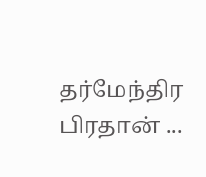தர்மேந்திர பிரதான் ...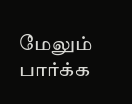மேலும் பார்க்க